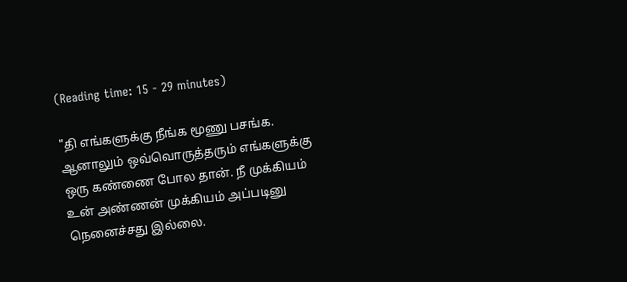(Reading time: 15 - 29 minutes)

"தி எங்களுக்கு நீங்க மூணு பசங்க. ஆனாலும் ஒவ்வொருத்தரும் எங்களுக்கு ஒரு கண்ணை போல தான். நீ முக்கியம் உன் அண்ணன் முக்கியம் அப்படினு நெனைச்சது இல்லை.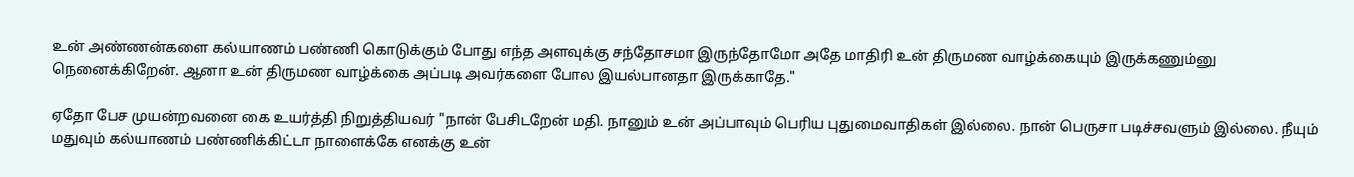உன் அண்ணன்களை கல்யாணம் பண்ணி கொடுக்கும் போது எந்த அளவுக்கு சந்தோசமா இருந்தோமோ அதே மாதிரி உன் திருமண வாழ்க்கையும் இருக்கணும்னு நெனைக்கிறேன். ஆனா உன் திருமண வாழ்க்கை அப்படி அவர்களை போல இயல்பானதா இருக்காதே."

ஏதோ பேச முயன்றவனை கை உயர்த்தி நிறுத்தியவர் "நான் பேசிடறேன் மதி. நானும் உன் அப்பாவும் பெரிய புதுமைவாதிகள் இல்லை. நான் பெருசா படிச்சவளும் இல்லை. நீயும் மதுவும் கல்யாணம் பண்ணிக்கிட்டா நாளைக்கே எனக்கு உன்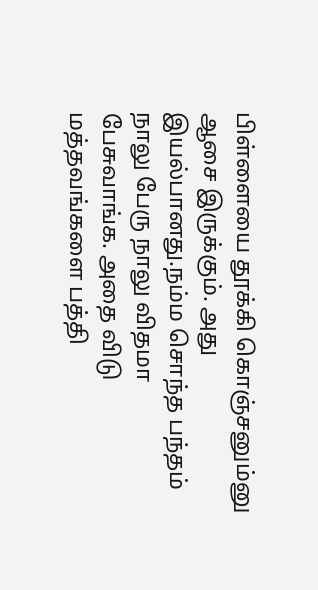பிள்ளையை தூக்கி கொஞ்சனும்னு ஆசை இருக்கும். அது இயல்பானது.நம்ம சொந்த பந்தம் நாலு பேரு நாலு விதமா பேசுவாங்க. அதை விடு மத்தவங்களை பத்தி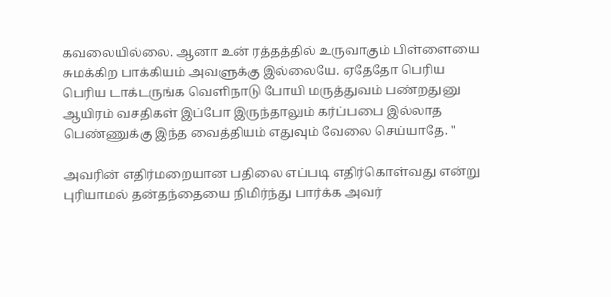கவலையில்லை. ஆனா உன் ரத்தத்தில் உருவாகும் பிள்ளையை சுமக்கிற பாக்கியம் அவளுக்கு இல்லையே. ஏதேதோ பெரிய பெரிய டாக்டருங்க வெளிநாடு போயி மருத்துவம் பண்றதுனு ஆயிரம் வசதிகள் இப்போ இருந்தாலும் கர்ப்பபை இல்லாத பெண்ணுக்கு இந்த வைத்தியம் எதுவும் வேலை செய்யாதே. "

அவரின் எதிர்மறையான பதிலை எப்படி எதிர்கொள்வது என்று புரியாமல் தன்தந்தையை நிமிர்ந்து பார்க்க அவர்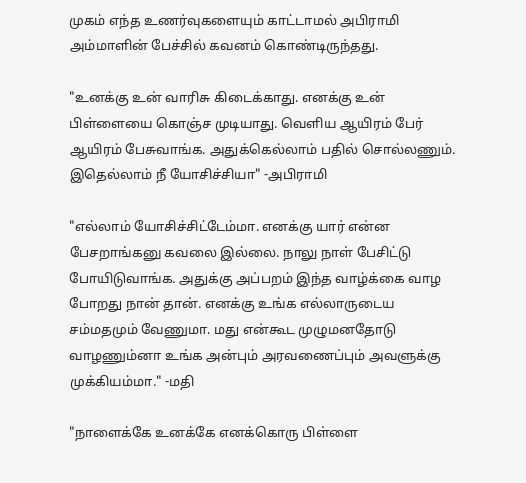முகம் எந்த உணர்வுகளையும் காட்டாமல் அபிராமி அம்மாளின் பேச்சில் கவனம் கொண்டிருந்தது.

"உனக்கு உன் வாரிசு கிடைக்காது. எனக்கு உன் பிள்ளையை கொஞ்ச முடியாது. வெளிய ஆயிரம் பேர் ஆயிரம் பேசுவாங்க. அதுக்கெல்லாம் பதில் சொல்லணும். இதெல்லாம் நீ யோசிச்சியா" -அபிராமி

"எல்லாம் யோசிச்சிட்டேம்மா. எனக்கு யார் என்ன பேசறாங்கனு கவலை இல்லை. நாலு நாள் பேசிட்டு போயிடுவாங்க. அதுக்கு அப்பறம் இந்த வாழ்க்கை வாழ போறது நான் தான். எனக்கு உங்க எல்லாருடைய சம்மதமும் வேணுமா. மது என்கூட முழுமனதோடு வாழணும்னா உங்க அன்பும் அரவணைப்பும் அவளுக்கு முக்கியம்மா." -மதி

"நாளைக்கே உனக்கே எனக்கொரு பிள்ளை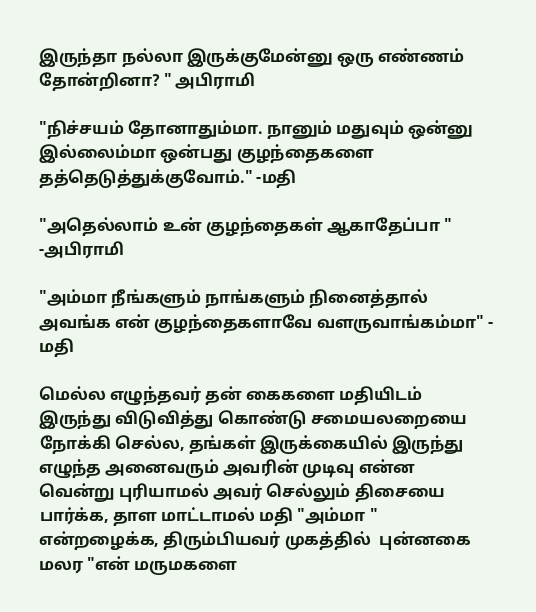இருந்தா நல்லா இருக்குமேன்னு ஒரு எண்ணம் தோன்றினா? " அபிராமி

"நிச்சயம் தோனாதும்மா. நானும் மதுவும் ஒன்னு இல்லைம்மா ஒன்பது குழந்தைகளை தத்தெடுத்துக்குவோம்." -மதி

"அதெல்லாம் உன் குழந்தைகள் ஆகாதேப்பா " -அபிராமி

"அம்மா நீங்களும் நாங்களும் நினைத்தால் அவங்க என் குழந்தைகளாவே வளருவாங்கம்மா" - மதி

மெல்ல எழுந்தவர் தன் கைகளை மதியிடம் இருந்து விடுவித்து கொண்டு சமையலறையை நோக்கி செல்ல, தங்கள் இருக்கையில் இருந்து எழுந்த அனைவரும் அவரின் முடிவு என்ன வென்று புரியாமல் அவர் செல்லும் திசையை பார்க்க, தாள மாட்டாமல் மதி "அம்மா " என்றழைக்க, திரும்பியவர் முகத்தில்  புன்னகை மலர "என் மருமகளை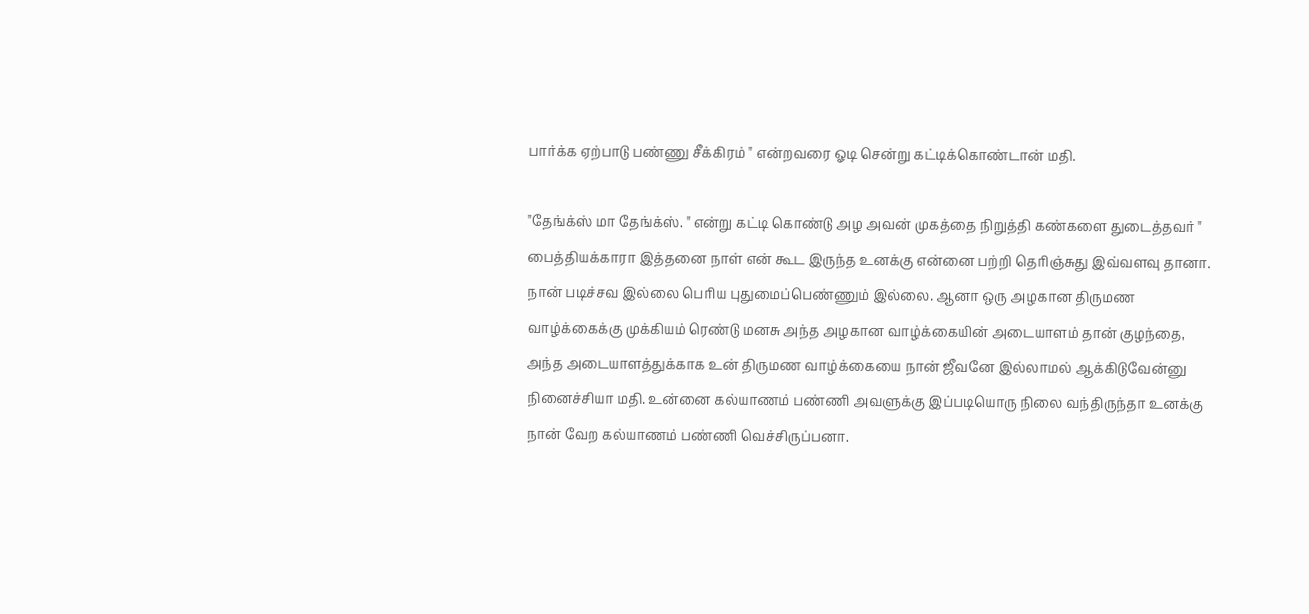பார்க்க ஏற்பாடு பண்ணு சீக்கிரம் " என்றவரை ஓடி சென்று கட்டிக்கொண்டான் மதி.

"தேங்க்ஸ் மா தேங்க்ஸ். " என்று கட்டி கொண்டு அழ அவன் முகத்தை நிறுத்தி கண்களை துடைத்தவர் " பைத்தியக்காரா இத்தனை நாள் என் கூட இருந்த உனக்கு என்னை பற்றி தெரிஞ்சுது இவ்வளவு தானா. நான் படிச்சவ இல்லை பெரிய புதுமைப்பெண்ணும் இல்லை. ஆனா ஒரு அழகான திருமண வாழ்க்கைக்கு முக்கியம் ரெண்டு மனசு அந்த அழகான வாழ்க்கையின் அடையாளம் தான் குழந்தை, அந்த அடையாளத்துக்காக உன் திருமண வாழ்க்கையை நான் ஜீவனே இல்லாமல் ஆக்கிடுவேன்னு நினைச்சியா மதி. உன்னை கல்யாணம் பண்ணி அவளுக்கு இப்படியொரு நிலை வந்திருந்தா உனக்கு நான் வேற கல்யாணம் பண்ணி வெச்சிருப்பனா.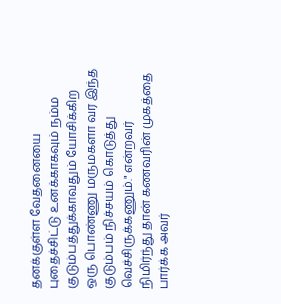தனக்குள்ள வேதனையை புதைச்சிட்டு உனக்காகவும் நம்ம குடும்பத்துக்காவதும் யோசிக்கிற ஒரு பொண்ணு மருமகளா வர இந்த குடும்பம் நிச்சயம் கொடுத்து வெச்சிருக்கணும்." என்றவர் நிமிர்ந்து தான் கணவரின் முகத்தை பார்க்க அவர்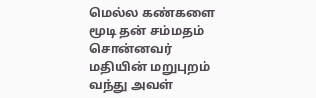மெல்ல கண்களை மூடி தன் சம்மதம் சொன்னவர் மதியின் மறுபுறம் வந்து அவள்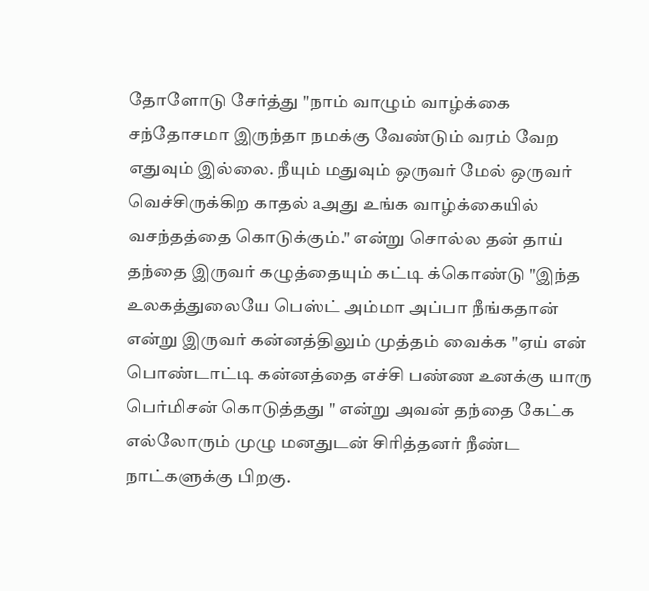தோளோடு சேர்த்து "நாம் வாழும் வாழ்க்கை சந்தோசமா இருந்தா நமக்கு வேண்டும் வரம் வேற எதுவும் இல்லை. நீயும் மதுவும் ஒருவர் மேல் ஒருவர் வெச்சிருக்கிற காதல் aஅது உங்க வாழ்க்கையில் வசந்தத்தை கொடுக்கும்." என்று சொல்ல தன் தாய் தந்தை இருவர் கழுத்தையும் கட்டி க்கொண்டு "இந்த உலகத்துலையே பெஸ்ட் அம்மா அப்பா நீங்கதான் என்று இருவர் கன்னத்திலும் முத்தம் வைக்க "ஏய் என் பொண்டாட்டி கன்னத்தை எச்சி பண்ண உனக்கு யாரு பெர்மிசன் கொடுத்தது " என்று அவன் தந்தை கேட்க எல்லோரும் முழு மனதுடன் சிரித்தனர் நீண்ட நாட்களுக்கு பிறகு.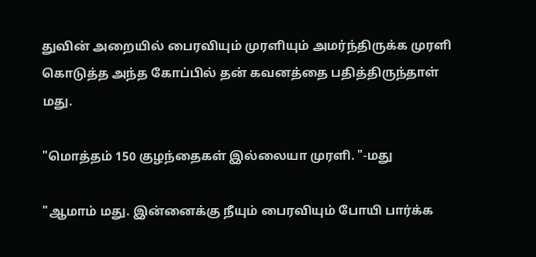துவின் அறையில் பைரவியும் முரளியும் அமர்ந்திருக்க முரளி கொடுத்த அந்த கோப்பில் தன் கவனத்தை பதித்திருந்தாள் மது.

"மொத்தம் 150 குழந்தைகள் இல்லையா முரளி. "-மது

"ஆமாம் மது. இன்னைக்கு நீயும் பைரவியும் போயி பார்க்க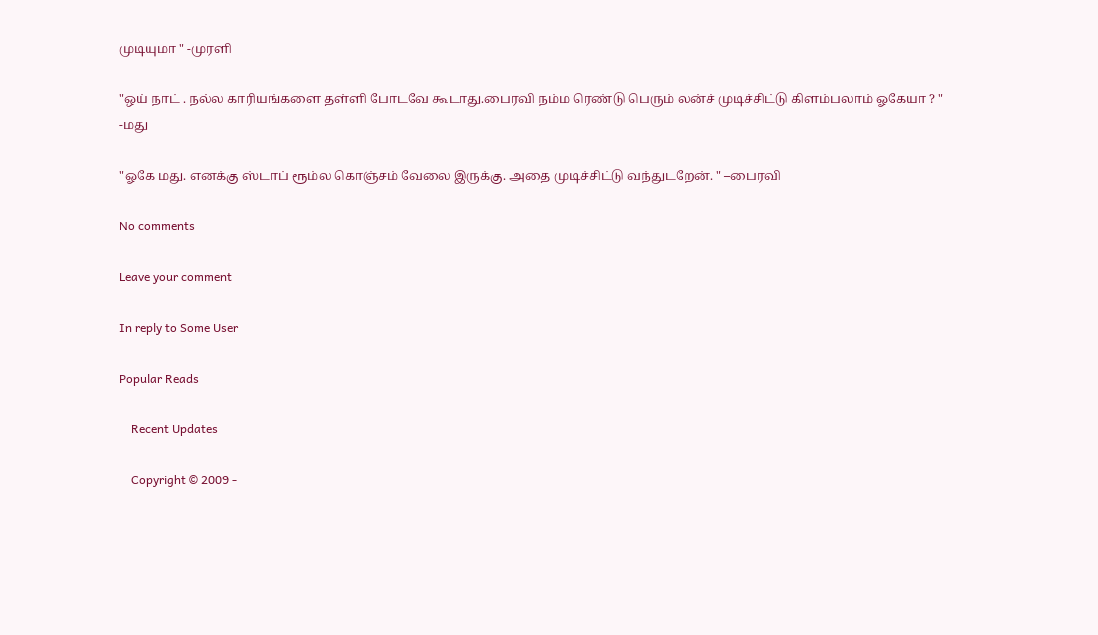முடியுமா " -முரளி

"ஒய் நாட் . நல்ல காரியங்களை தள்ளி போடவே கூடாது.பைரவி நம்ம ரெண்டு பெரும் லன்ச் முடிச்சிட்டு கிளம்பலாம் ஓகேயா ? " -மது

"ஓகே மது. எனக்கு ஸ்டாப் ரூம்ல கொஞ்சம் வேலை இருக்கு. அதை முடிச்சிட்டு வந்துடறேன். " –பைரவி

No comments

Leave your comment

In reply to Some User

Popular Reads

    Recent Updates

    Copyright © 2009 -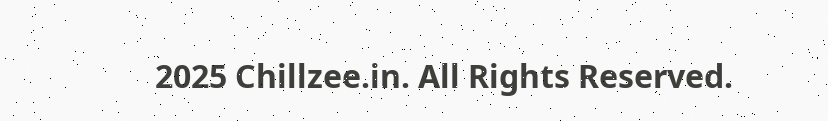2025 Chillzee.in. All Rights Reserved.